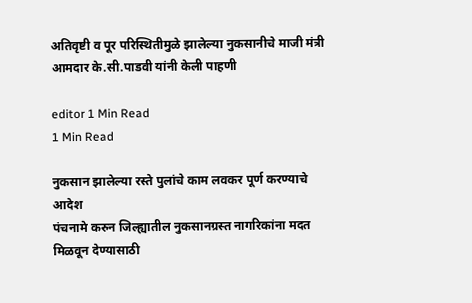अतिवृष्टी व पूर परिस्थितीमुळे झालेल्या नुकसानीचे माजी मंत्री आमदार के.सी.पाडवी यांनी केली पाहणी

editor 1 Min Read
1 Min Read

नुकसान झालेल्या रस्ते पुलांचे काम लवकर पूर्ण करण्याचे आदेश
पंचनामे करुन जिल्ह्यातील नुकसानग्रस्त नागरिकांना मदत
मिळवून देण्यासाठी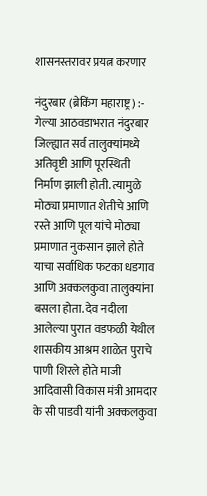शासनस्तरावर प्रयत्न करणार

नंदुरबार (ब्रेकिंग महाराष्ट्र) :- गेल्या आठवडाभरात नंदुरबार जिल्ह्यात सर्व तालुक्‍यांमध्ये अतिवृष्टी आणि पूरस्थिती निर्माण झाली होती. त्यामुळे मोठ्या प्रमाणात शेतीचे आणि रस्ते आणि पूल यांचे मोठ्या प्रमाणात नुकसान झाले होते याचा सर्वाधिक फटका धडगाव आणि अक्कलकुवा तालुक्यांना बसला होता. देव नदीला आलेल्या पुरात वडफळी येथील शासकीय आश्रम शाळेत पुराचे पाणी शिरले होते माजी आदिवासी विकास मंत्री आमदार के सी पाडवी यांनी अक्कलकुवा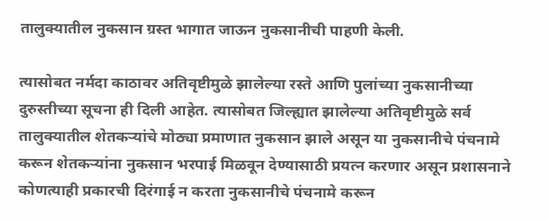तालुक्यातील नुकसान ग्रस्त भागात जाऊन नुकसानीची पाहणी केली.

त्यासोबत नर्मदा काठावर अतिवृष्टीमुळे झालेल्या रस्ते आणि पुलांच्या नुकसानीच्या दुरुस्तीच्या सूचना ही दिली आहेत. त्यासोबत जिल्ह्यात झालेल्या अतिवृष्टीमुळे सर्व तालुक्यातील शेतकऱ्यांचे मोठ्या प्रमाणात नुकसान झाले असून या नुकसानीचे पंचनामे करून शेतकऱ्यांना नुकसान भरपाई मिळवून देण्यासाठी प्रयत्न करणार असून प्रशासनाने कोणत्याही प्रकारची दिरंगाई न करता नुकसानीचे पंचनामे करून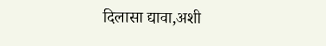दिलासा द्यावा,अशी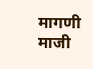मागणी माजी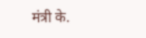मंत्री के.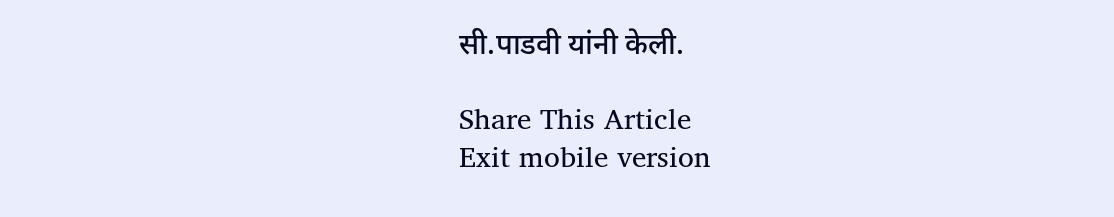सी.पाडवी यांनी केली.

Share This Article
Exit mobile version